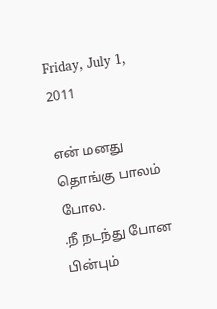Friday, July 1, 2011

என் மனது தொங்கு பாலம் போல.
.நீ நடந்து போன பின்பும்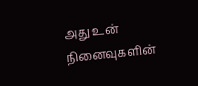அது உன் நினைவுகளின்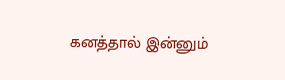கனத்தால் இன்னும்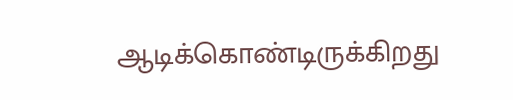ஆடிக்கொண்டிருக்கிறது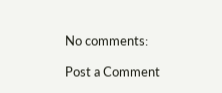No comments:

Post a Comment